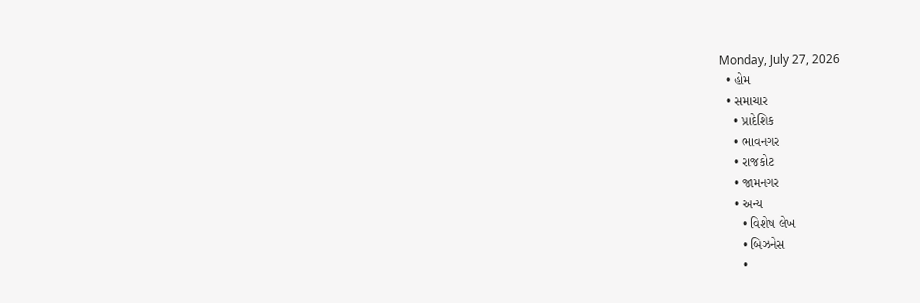Monday, July 27, 2026
  • હોમ
  • સમાચાર
    • પ્રાદેશિક
    • ભાવનગર
    • રાજકોટ
    • જામનગર
    • અન્ય
      • વિશેષ લેખ
      • બિઝનેસ
      •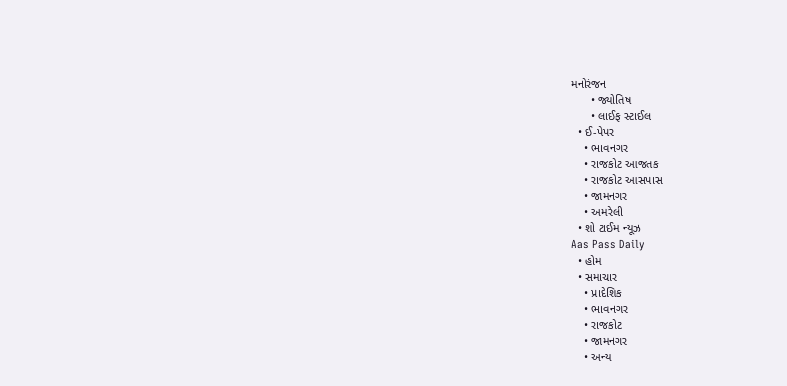મનોરંજન
      • જ્યોતિષ
      • લાઈફ સ્ટાઈલ
  • ઈ-પેપર
    • ભાવનગર
    • રાજકોટ આજતક
    • રાજકોટ આસપાસ
    • જામનગર
    • અમરેલી
  • શો ટાઈમ ન્યૂઝ
Aas Pass Daily
  • હોમ
  • સમાચાર
    • પ્રાદેશિક
    • ભાવનગર
    • રાજકોટ
    • જામનગર
    • અન્ય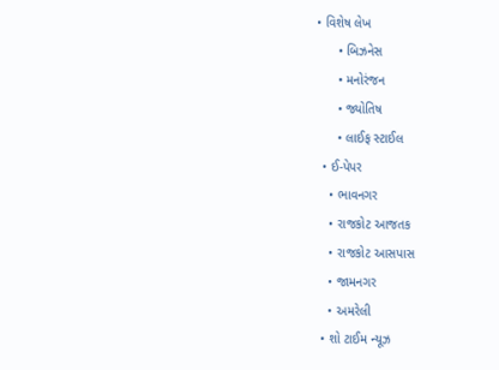• વિશેષ લેખ
      • બિઝનેસ
      • મનોરંજન
      • જ્યોતિષ
      • લાઈફ સ્ટાઈલ
  • ઈ-પેપર
    • ભાવનગર
    • રાજકોટ આજતક
    • રાજકોટ આસપાસ
    • જામનગર
    • અમરેલી
  • શો ટાઈમ ન્યૂઝ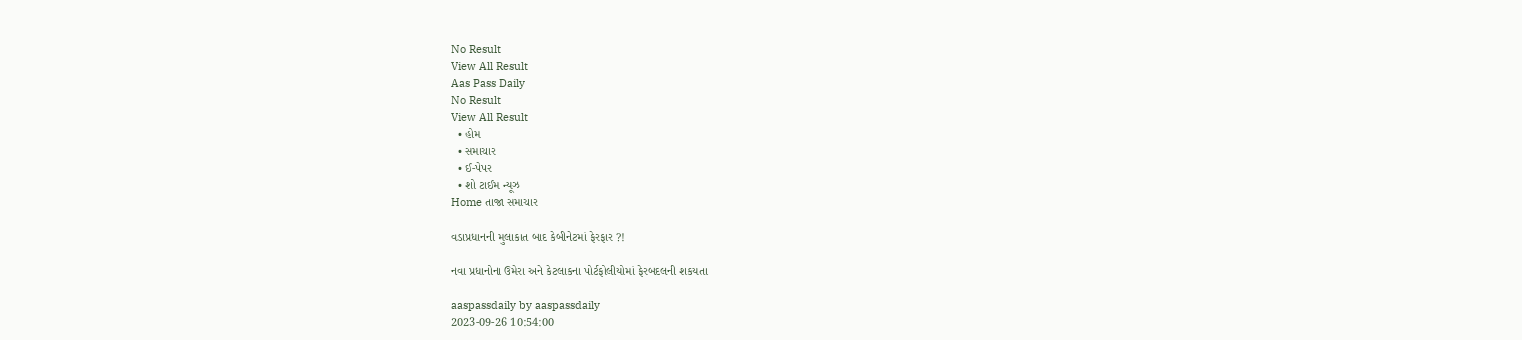No Result
View All Result
Aas Pass Daily
No Result
View All Result
  • હોમ
  • સમાચાર
  • ઈ-પેપર
  • શો ટાઈમ ન્યૂઝ
Home તાજા સમાચાર

વડાપ્રધાનની મુલાકાત બાદ કેબીનેટમાં ફેરફાર ?!

નવા પ્રધાનોના ઉમેરા અને કેટલાકના પોર્ટફોલીયોમાં ફેરબદલની શકયતા

aaspassdaily by aaspassdaily
2023-09-26 10:54:00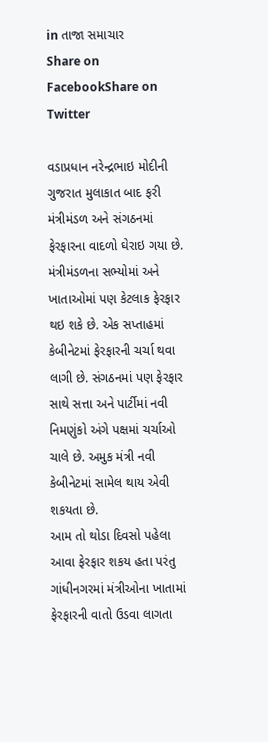in તાજા સમાચાર
Share on FacebookShare on Twitter

વડાપ્રધાન નરેન્દ્રભાઇ મોદીની ગુજરાત મુલાકાત બાદ ફરી મંત્રીમંડળ અને સંગઠનમાં ફેરફારના વાદળો ઘેરાઇ ગયા છે. મંત્રીમંડળના સભ્યોમાં અને ખાતાઓમાં પણ કેટલાક ફેરફાર થઇ શકે છે. એક સપ્તાહમાં કેબીનેટમાં ફેરફારની ચર્ચા થવા લાગી છે. સંગઠનમાં પણ ફેરફાર સાથે સત્તા અને પાર્ટીમાં નવી નિમણુંકો અંગે પક્ષમાં ચર્ચાઓ ચાલે છે. અમુક મંત્રી નવી કેબીનેટમાં સામેલ થાય એવી શકયતા છે.
આમ તો થોડા દિવસો પહેલા આવા ફેરફાર શકય હતા પરંતુ ગાંધીનગરમાં મંત્રીઓના ખાતામાં ફેરફારની વાતો ઉડવા લાગતા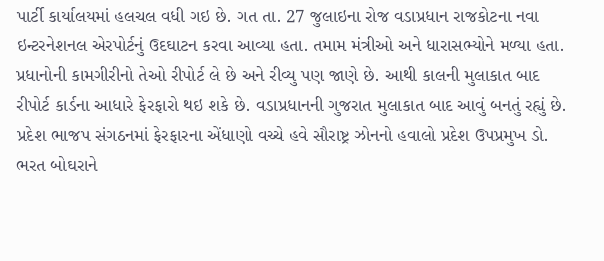પાર્ટી કાર્યાલયમાં હલચલ વધી ગઇ છે. ગત તા. 27 જુલાઇના રોજ વડાપ્રધાન રાજકોટના નવા ઇન્ટરનેશનલ એરપોર્ટનું ઉદઘાટન કરવા આવ્યા હતા. તમામ મંત્રીઓ અને ધારાસભ્યોને મળ્યા હતા. પ્રધાનોની કામગીરીનો તેઓ રીપોર્ટ લે છે અને રીવ્યુ પણ જાણે છે. આથી કાલની મુલાકાત બાદ રીપોર્ટ કાર્ડના આધારે ફેરફારો થઇ શકે છે. વડાપ્રધાનની ગુજરાત મુલાકાત બાદ આવું બનતું રહ્યું છે.
પ્રદેશ ભાજપ સંગઠનમાં ફેરફારના એંધાણો વચ્ચે હવે સૌરાષ્ટ્ર ઝોનનો હવાલો પ્રદેશ ઉપપ્રમુખ ડો. ભરત બોઘરાને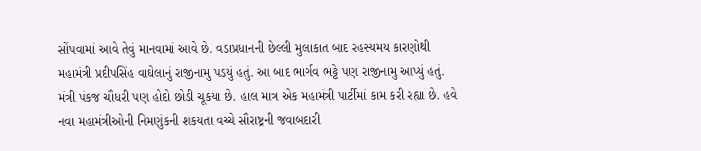સોંપવામાં આવે તેવું માનવામાં આવે છે. વડાપ્રધાનની છેલ્લી મુલાકાત બાદ રહસ્યમય કારણોથી મહામંત્રી પ્રદીપસિંહ વાઘેલાનું રાજીનામુ પડયું હતું. આ બાદ ભાર્ગવ ભટ્ટે પણ રાજીનામુ આપ્યું હતું. મંત્રી પંકજ ચૌધરી પણ હોદો છોડી ચૂકયા છે. હાલ માત્ર એક મહામંત્રી પાર્ટીમાં કામ કરી રહ્યા છે. હવે નવા મહામંત્રીઓની નિમણુંકની શકયતા વચ્ચે સૌરાષ્ટ્રની જવાબદારી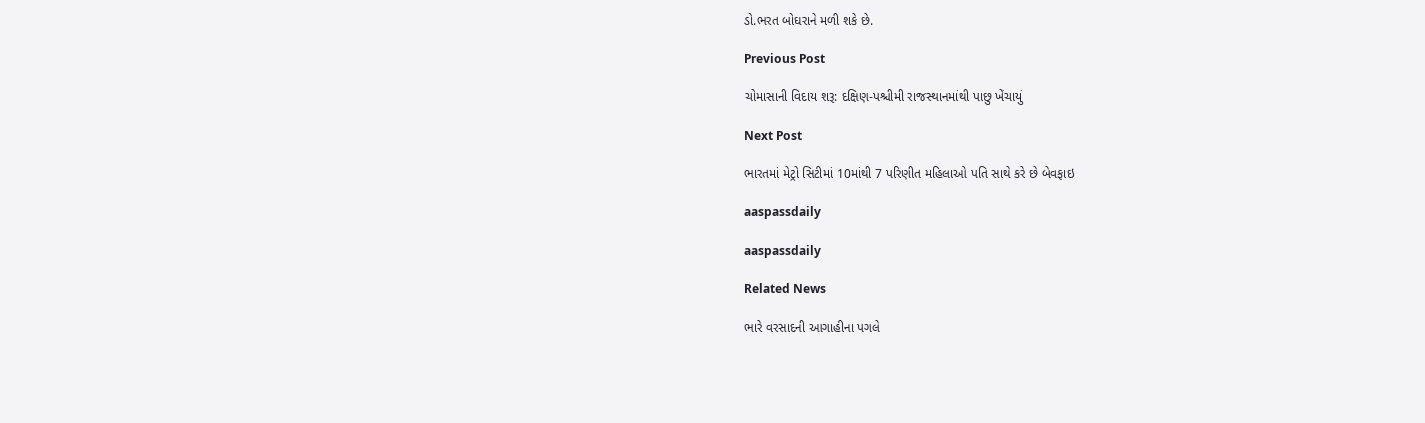ડો.ભરત બોઘરાને મળી શકે છે.

Previous Post

ચોમાસાની વિદાય શરૂ: દક્ષિણ-પશ્ચીમી રાજસ્થાનમાંથી પાછુ ખેંચાયું

Next Post

ભારતમાં મેટ્રો સિટીમાં 10માંથી 7 પરિણીત મહિલાઓ પતિ સાથે કરે છે બેવફાઇ

aaspassdaily

aaspassdaily

Related News

ભારે વરસાદની આગાહીના પગલે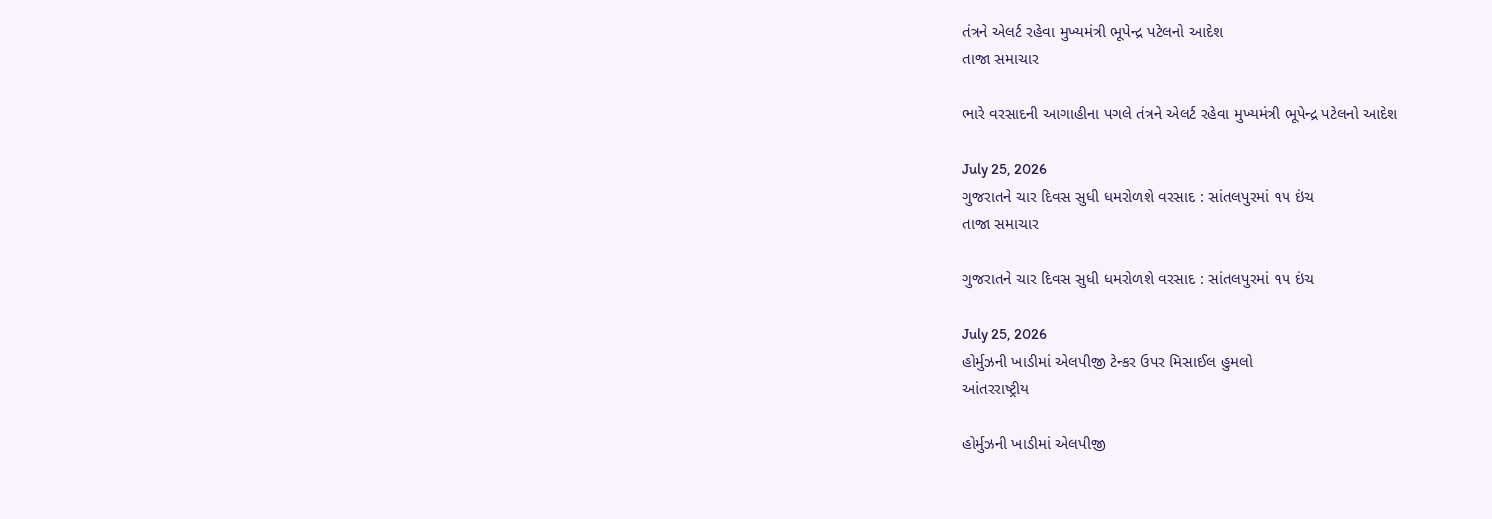તંત્રને એલર્ટ રહેવા મુખ્યમંત્રી ભૂપેન્દ્ર પટેલનો આદેશ
તાજા સમાચાર

ભારે વરસાદની આગાહીના પગલે તંત્રને એલર્ટ રહેવા મુખ્યમંત્રી ભૂપેન્દ્ર પટેલનો આદેશ

July 25, 2026
ગુજરાતને ચાર દિવસ સુધી ધમરોળશે વરસાદ : સાંતલપુરમાં ૧૫ ઇંચ
તાજા સમાચાર

ગુજરાતને ચાર દિવસ સુધી ધમરોળશે વરસાદ : સાંતલપુરમાં ૧૫ ઇંચ

July 25, 2026
હોર્મુઝની ખાડીમાં એલપીજી ટેન્કર ઉપર મિસાઈલ હુમલો
આંતરરાષ્ટ્રીય

હોર્મુઝની ખાડીમાં એલપીજી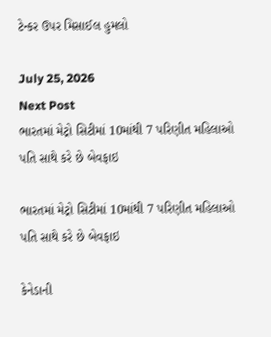ટેન્કર ઉપર મિસાઈલ હુમલો

July 25, 2026
Next Post
ભારતમાં મેટ્રો સિટીમાં 10માંથી 7 પરિણીત મહિલાઓ પતિ સાથે કરે છે બેવફાઇ

ભારતમાં મેટ્રો સિટીમાં 10માંથી 7 પરિણીત મહિલાઓ પતિ સાથે કરે છે બેવફાઇ

કેનેડાની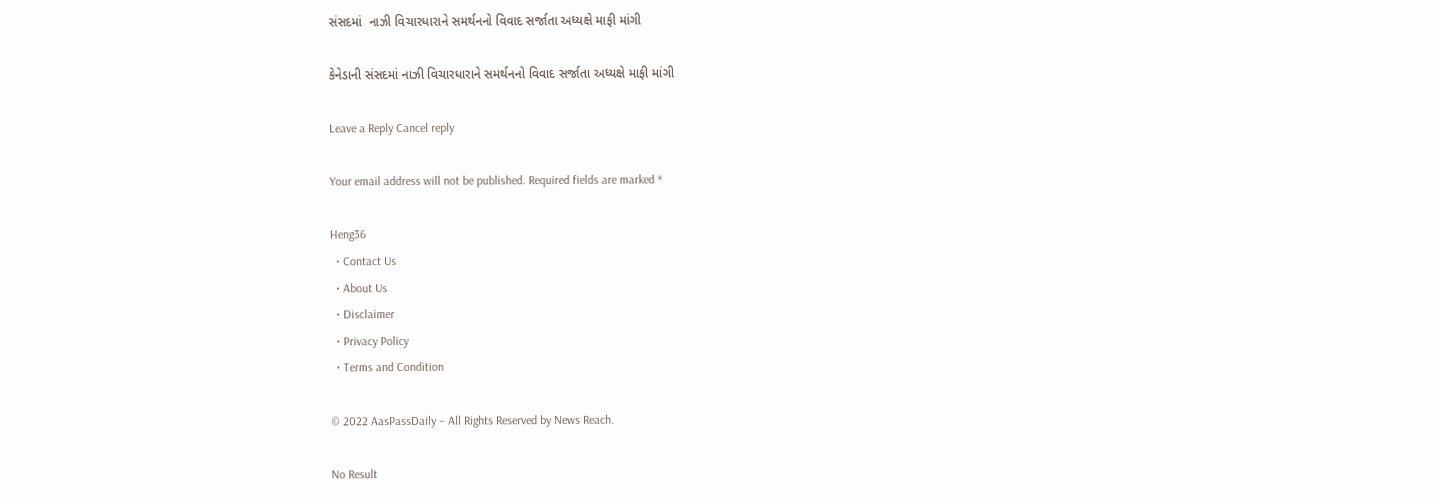સંસદમાં  નાઝી વિચારધારાને સમર્થનનો વિવાદ સર્જાતા અધ્યક્ષે માફી માંગી

કેનેડાની સંસદમાં નાઝી વિચારધારાને સમર્થનનો વિવાદ સર્જાતા અધ્યક્ષે માફી માંગી

Leave a Reply Cancel reply

Your email address will not be published. Required fields are marked *

Heng36
  • Contact Us
  • About Us
  • Disclaimer
  • Privacy Policy
  • Terms and Condition

© 2022 AasPassDaily – All Rights Reserved by News Reach.

No Result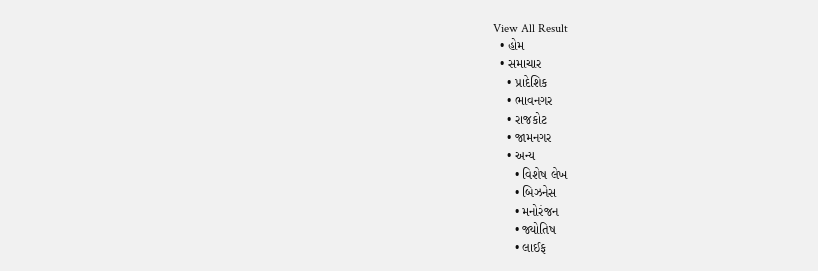View All Result
  • હોમ
  • સમાચાર
    • પ્રાદેશિક
    • ભાવનગર
    • રાજકોટ
    • જામનગર
    • અન્ય
      • વિશેષ લેખ
      • બિઝનેસ
      • મનોરંજન
      • જ્યોતિષ
      • લાઈફ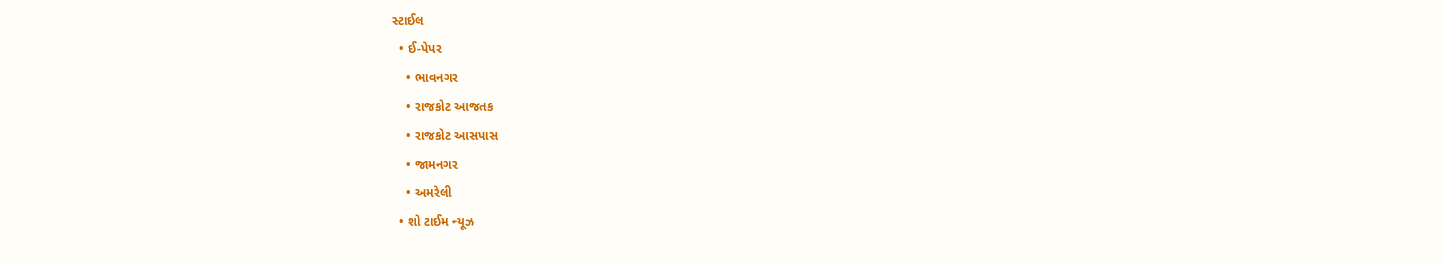સ્ટાઈલ
  • ઈ-પેપર
    • ભાવનગર
    • રાજકોટ આજતક
    • રાજકોટ આસપાસ
    • જામનગર
    • અમરેલી
  • શો ટાઈમ ન્યૂઝ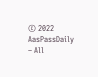© 2022 AasPassDaily – All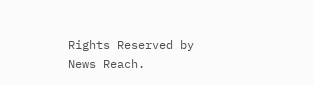Rights Reserved by News Reach.